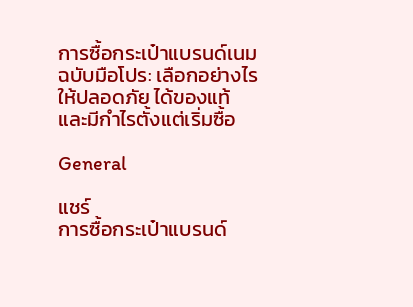การซื้อกระเป๋าแบรนด์เนมฉบับมือโปร: เลือกอย่างไรให้ปลอดภัย ได้ของแท้ และมีกำไรตั้งแต่เริ่มซื้อ

General

แชร์
การซื้อกระเป๋าแบรนด์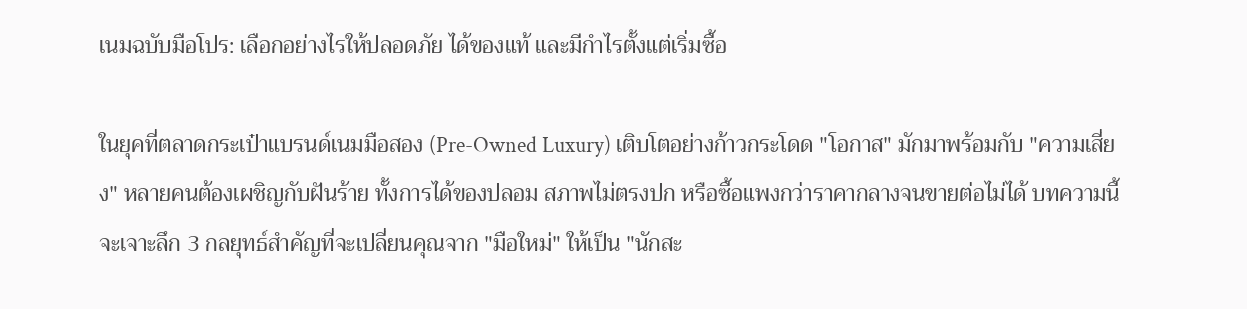เนมฉบับมือโปร: เลือกอย่างไรให้ปลอดภัย ได้ของแท้ และมีกำไรตั้งแต่เริ่มซื้อ

ในยุคที่ตลาดกระเป๋าแบรนด์เนมมือสอง (Pre-Owned Luxury) เติบโตอย่างก้าวกระโดด "โอกาส" มักมาพร้อมกับ "ความเสี่ยง" หลายคนต้องเผชิญกับฝันร้าย ทั้งการได้ของปลอม สภาพไม่ตรงปก หรือซื้อแพงกว่าราคากลางจนขายต่อไม่ได้ บทความนี้จะเจาะลึก 3 กลยุทธ์สำคัญที่จะเปลี่ยนคุณจาก "มือใหม่" ให้เป็น "นักสะ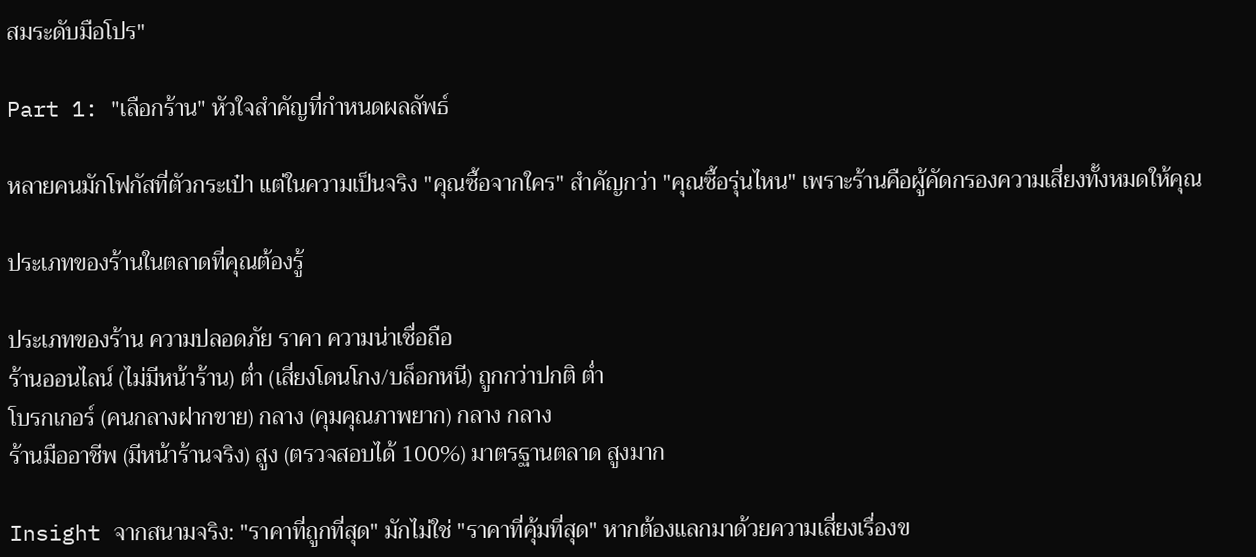สมระดับมือโปร"

Part 1: "เลือกร้าน" หัวใจสำคัญที่กำหนดผลลัพธ์

หลายคนมักโฟกัสที่ตัวกระเป๋า แต่ในความเป็นจริง "คุณซื้อจากใคร" สำคัญกว่า "คุณซื้อรุ่นไหน" เพราะร้านคือผู้คัดกรองความเสี่ยงทั้งหมดให้คุณ

ประเภทของร้านในตลาดที่คุณต้องรู้

ประเภทของร้าน ความปลอดภัย ราคา ความน่าเชื่อถือ
ร้านออนไลน์ (ไม่มีหน้าร้าน) ต่ำ (เสี่ยงโดนโกง/บล็อกหนี) ถูกกว่าปกติ ต่ำ
โบรกเกอร์ (คนกลางฝากขาย) กลาง (คุมคุณภาพยาก) กลาง กลาง
ร้านมืออาชีพ (มีหน้าร้านจริง) สูง (ตรวจสอบได้ 100%) มาตรฐานตลาด สูงมาก

Insight จากสนามจริง: "ราคาที่ถูกที่สุด" มักไม่ใช่ "ราคาที่คุ้มที่สุด" หากต้องแลกมาด้วยความเสี่ยงเรื่องข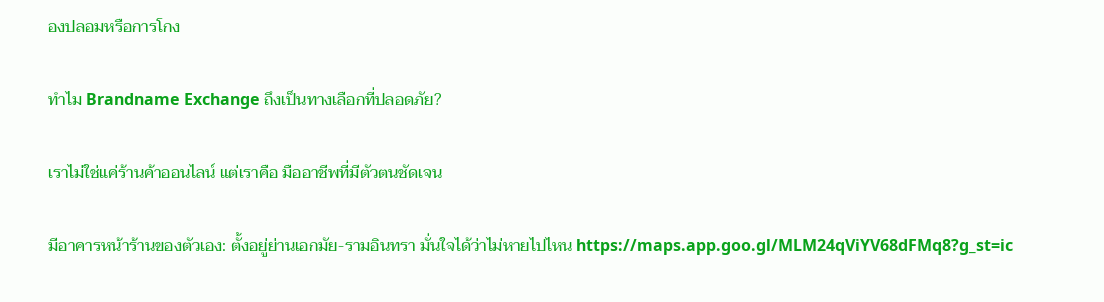องปลอมหรือการโกง

ทำไม Brandname Exchange ถึงเป็นทางเลือกที่ปลอดภัย?

เราไม่ใช่แค่ร้านค้าออนไลน์ แต่เราคือ มืออาชีพที่มีตัวตนชัดเจน

มีอาคารหน้าร้านของตัวเอง: ตั้งอยู่ย่านเอกมัย-รามอินทรา มั่นใจได้ว่าไม่หายไปไหน https://maps.app.goo.gl/MLM24qViYV68dFMq8?g_st=ic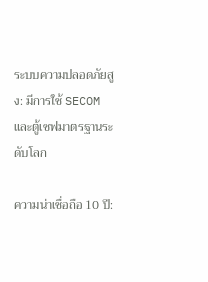ระบบความปลอดภัยสูง: มีการใช้ SECOM และตู้เซฟมาตรฐานระดับโลก

ความน่าเชื่อถือ 10 ปี: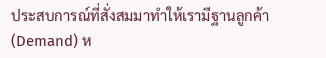ประสบการณ์ที่สั่งสมมาทำให้เรามีฐานลูกค้า (Demand) ห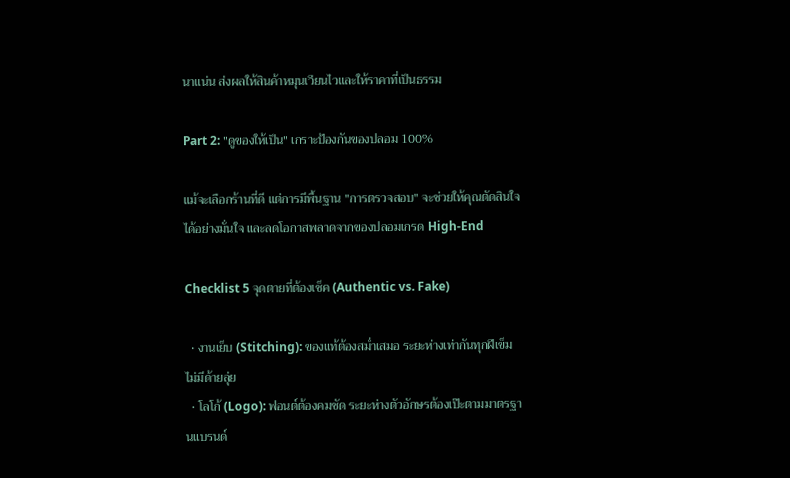นาแน่น ส่งผลให้สินค้าหมุนเวียนไวและให้ราคาที่เป็นธรรม

Part 2: "ดูของให้เป็น" เกราะป้องกันของปลอม 100%

แม้จะเลือกร้านที่ดี แต่การมีพื้นฐาน "การตรวจสอบ" จะช่วยให้คุณตัดสินใจได้อย่างมั่นใจ และลดโอกาสพลาดจากของปลอมเกรด High-End

Checklist 5 จุดตายที่ต้องเช็ค (Authentic vs. Fake)

  • งานเย็บ (Stitching): ของแท้ต้องสม่ำเสมอ ระยะห่างเท่ากันทุกฝีเข็ม ไม่มีด้ายลุ่ย
  • โลโก้ (Logo): ฟอนต์ต้องคมชัด ระยะห่างตัวอักษรต้องเป๊ะตามมาตรฐานแบรนด์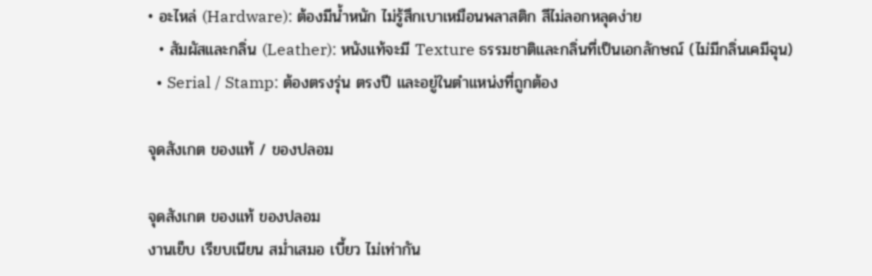• อะไหล่ (Hardware): ต้องมีน้ำหนัก ไม่รู้สึกเบาเหมือนพลาสติก สีไม่ลอกหลุดง่าย
  • สัมผัสและกลิ่น (Leather): หนังแท้จะมี Texture ธรรมชาติและกลิ่นที่เป็นเอกลักษณ์ (ไม่มีกลิ่นเคมีฉุน)
  • Serial / Stamp: ต้องตรงรุ่น ตรงปี และอยู่ในตำแหน่งที่ถูกต้อง

จุดสังเกต ของแท้ / ของปลอม

จุดสังเกต ของแท้ ของปลอม
งานเย็บ เรียบเนียน สม่ำเสมอ เบี้ยว ไม่เท่ากัน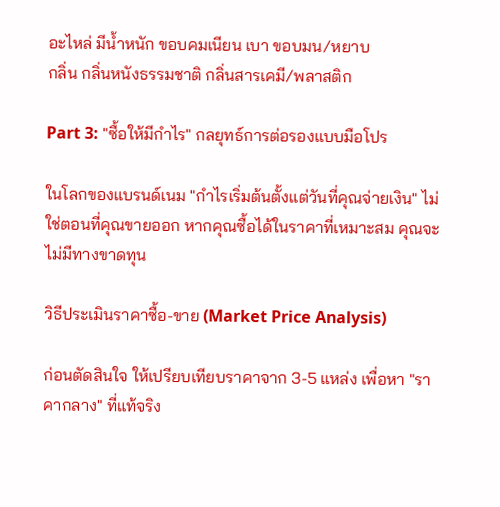อะไหล่ มีน้ำหนัก ขอบคมเนียน เบา ขอบมน/หยาบ
กลิ่น กลิ่นหนังธรรมชาติ กลิ่นสารเคมี/พลาสติก

Part 3: "ซื้อให้มีกำไร" กลยุทธ์การต่อรองแบบมือโปร

ในโลกของแบรนด์เนม "กำไรเริ่มต้นตั้งแต่วันที่คุณจ่ายเงิน" ไม่ใช่ตอนที่คุณขายออก หากคุณซื้อได้ในราคาที่เหมาะสม คุณจะไม่มีทางขาดทุน

วิธีประเมินราคาซื้อ-ขาย (Market Price Analysis)

ก่อนตัดสินใจ ให้เปรียบเทียบราคาจาก 3-5 แหล่ง เพื่อหา "ราคากลาง" ที่แท้จริง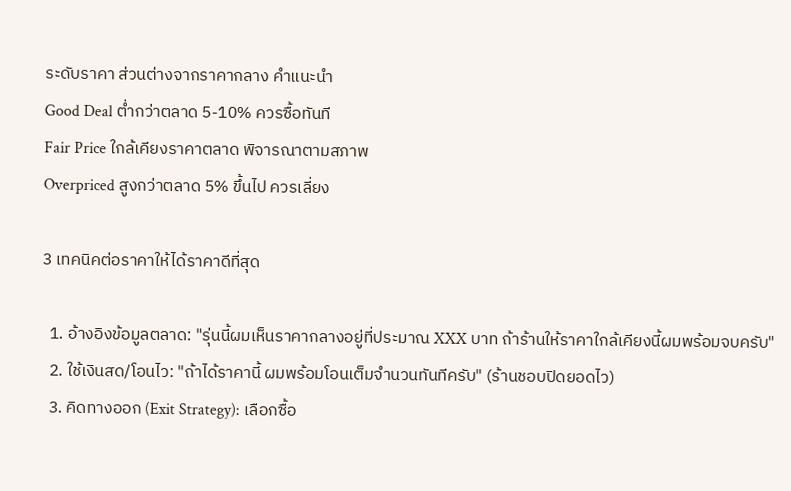ระดับราคา ส่วนต่างจากราคากลาง คำแนะนำ
Good Deal ต่ำกว่าตลาด 5-10% ควรซื้อทันที
Fair Price ใกล้เคียงราคาตลาด พิจารณาตามสภาพ
Overpriced สูงกว่าตลาด 5% ขึ้นไป ควรเลี่ยง

3 เทคนิคต่อราคาให้ได้ราคาดีที่สุด

  1. อ้างอิงข้อมูลตลาด: "รุ่นนี้ผมเห็นราคากลางอยู่ที่ประมาณ XXX บาท ถ้าร้านให้ราคาใกล้เคียงนี้ผมพร้อมจบครับ"
  2. ใช้เงินสด/โอนไว: "ถ้าได้ราคานี้ ผมพร้อมโอนเต็มจำนวนทันทีครับ" (ร้านชอบปิดยอดไว)
  3. คิดทางออก (Exit Strategy): เลือกซื้อ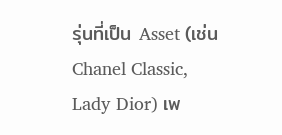รุ่นที่เป็น Asset (เช่น Chanel Classic, Lady Dior) เพ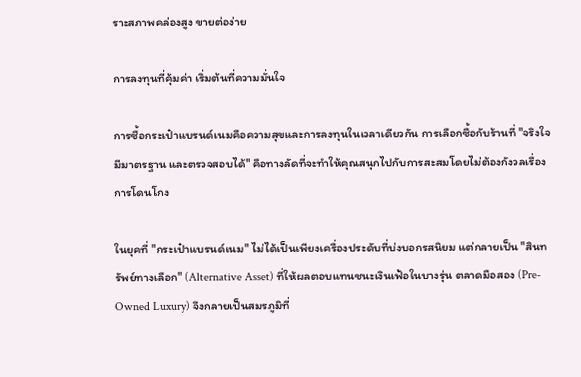ราะสภาพคล่องสูง ขายต่อง่าย

การลงทุนที่คุ้มค่า เริ่มต้นที่ความมั่นใจ

การซื้อกระเป๋าแบรนด์เนมคือความสุขและการลงทุนในเวลาเดียวกัน การเลือกซื้อกับร้านที่ "จริงใจ มีมาตรฐาน และตรวจสอบได้" คือทางลัดที่จะทำให้คุณสนุกไปกับการสะสมโดยไม่ต้องกังวลเรื่องการโดนโกง

ในยุคที่ "กระเป๋าแบรนด์เนม" ไม่ได้เป็นเพียงเครื่องประดับที่บ่งบอกรสนิยม แต่กลายเป็น "สินทรัพย์ทางเลือก" (Alternative Asset) ที่ให้ผลตอบแทนชนะเงินเฟ้อในบางรุ่น ตลาดมือสอง (Pre-Owned Luxury) จึงกลายเป็นสมรภูมิที่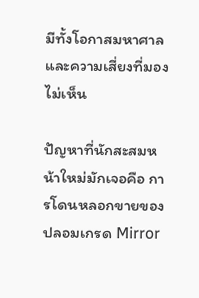มีทั้งโอกาสมหาศาลและความเสี่ยงที่มองไม่เห็น

ปัญหาที่นักสะสมหน้าใหม่มักเจอคือ การโดนหลอกขายของปลอมเกรด Mirror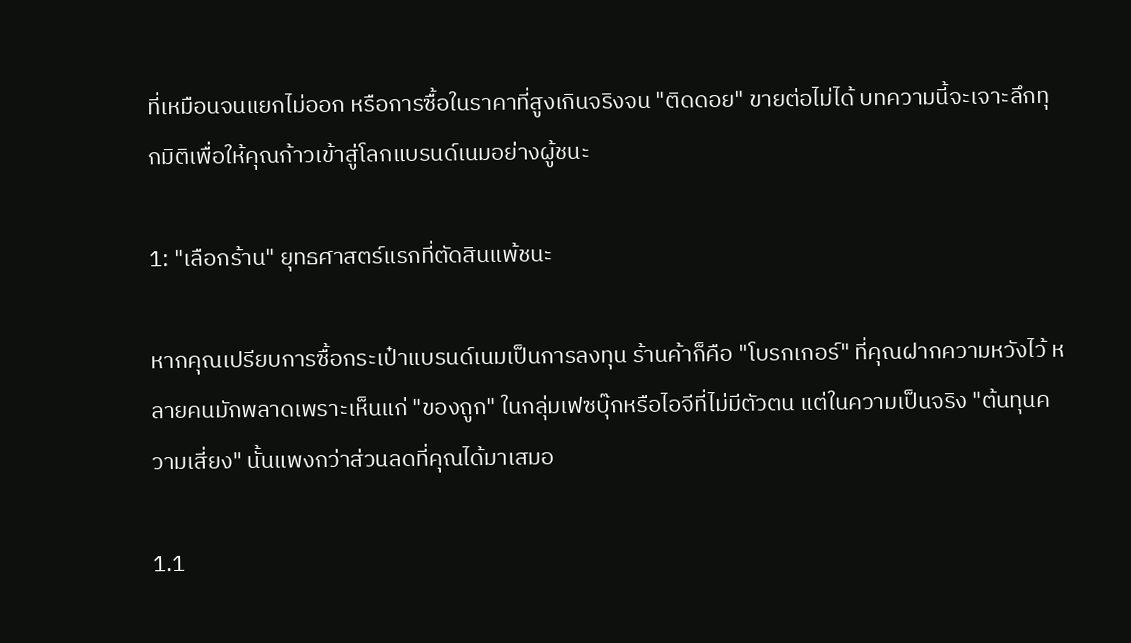ที่เหมือนจนแยกไม่ออก หรือการซื้อในราคาที่สูงเกินจริงจน "ติดดอย" ขายต่อไม่ได้ บทความนี้จะเจาะลึกทุกมิติเพื่อให้คุณก้าวเข้าสู่โลกแบรนด์เนมอย่างผู้ชนะ

1: "เลือกร้าน" ยุทธศาสตร์แรกที่ตัดสินแพ้ชนะ

หากคุณเปรียบการซื้อกระเป๋าแบรนด์เนมเป็นการลงทุน ร้านค้าก็คือ "โบรกเกอร์" ที่คุณฝากความหวังไว้ หลายคนมักพลาดเพราะเห็นแก่ "ของถูก" ในกลุ่มเฟซบุ๊กหรือไอจีที่ไม่มีตัวตน แต่ในความเป็นจริง "ต้นทุนความเสี่ยง" นั้นแพงกว่าส่วนลดที่คุณได้มาเสมอ

1.1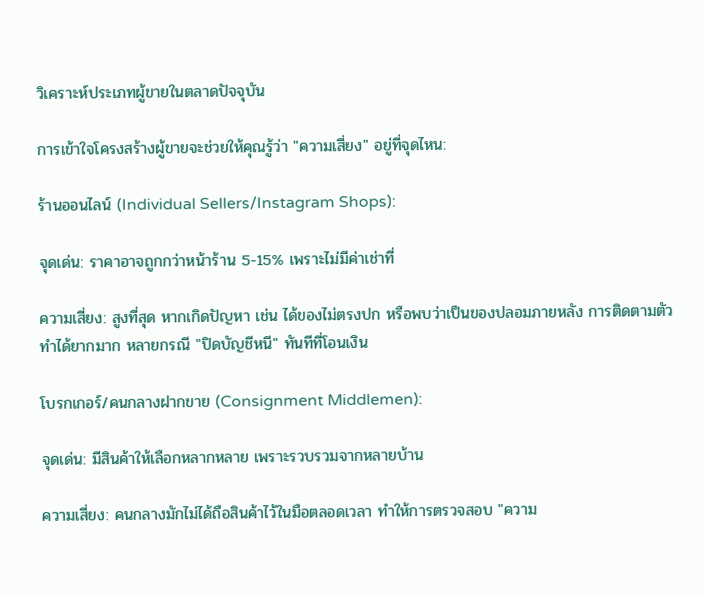วิเคราะห์ประเภทผู้ขายในตลาดปัจจุบัน

การเข้าใจโครงสร้างผู้ขายจะช่วยให้คุณรู้ว่า "ความเสี่ยง" อยู่ที่จุดไหน:

ร้านออนไลน์ (Individual Sellers/Instagram Shops):

จุดเด่น: ราคาอาจถูกกว่าหน้าร้าน 5-15% เพราะไม่มีค่าเช่าที่

ความเสี่ยง: สูงที่สุด หากเกิดปัญหา เช่น ได้ของไม่ตรงปก หรือพบว่าเป็นของปลอมภายหลัง การติดตามตัวทำได้ยากมาก หลายกรณี "ปิดบัญชีหนี" ทันทีที่โอนเงิน

โบรกเกอร์/คนกลางฝากขาย (Consignment Middlemen):

จุดเด่น: มีสินค้าให้เลือกหลากหลาย เพราะรวบรวมจากหลายบ้าน

ความเสี่ยง: คนกลางมักไม่ได้ถือสินค้าไว้ในมือตลอดเวลา ทำให้การตรวจสอบ "ความ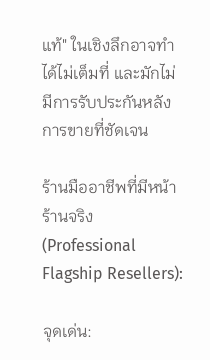แท้" ในเชิงลึกอาจทำได้ไม่เต็มที่ และมักไม่มีการรับประกันหลังการขายที่ชัดเจน

ร้านมืออาชีพที่มีหน้าร้านจริง (Professional Flagship Resellers):

จุดเด่น: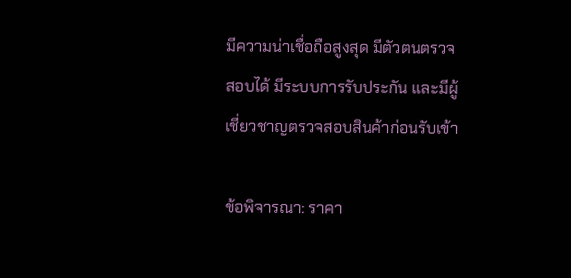มีความน่าเชื่อถือสูงสุด มีตัวตนตรวจสอบได้ มีระบบการรับประกัน และมีผู้เชี่ยวชาญตรวจสอบสินค้าก่อนรับเข้า

ข้อพิจารณา: ราคา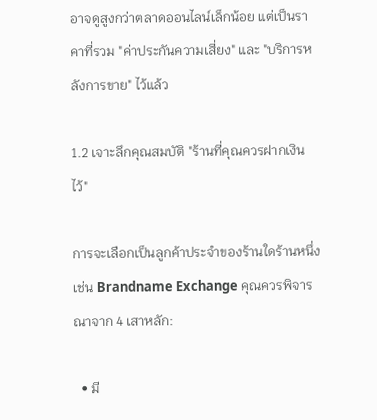อาจดูสูงกว่าตลาดออนไลน์เล็กน้อย แต่เป็นราคาที่รวม "ค่าประกันความเสี่ยง" และ "บริการหลังการขาย" ไว้แล้ว

1.2 เจาะลึกคุณสมบัติ "ร้านที่คุณควรฝากเงินไว้"

การจะเลือกเป็นลูกค้าประจำของร้านใดร้านหนึ่ง เช่น Brandname Exchange คุณควรพิจารณาจาก 4 เสาหลัก:

  • มี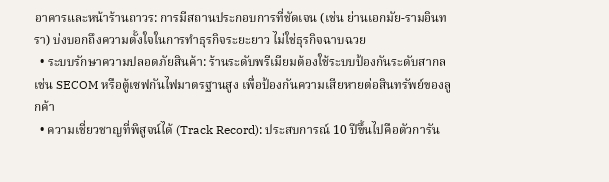อาคารและหน้าร้านถาวร: การมีสถานประกอบการที่ชัดเจน (เช่น ย่านเอกมัย-รามอินทรา) บ่งบอกถึงความตั้งใจในการทำธุรกิจระยะยาว ไม่ใช่ธุรกิจฉาบฉวย
  • ระบบรักษาความปลอดภัยสินค้า: ร้านระดับพรีเมียมต้องใช้ระบบป้องกันระดับสากล เช่น SECOM หรือตู้เซฟกันไฟมาตรฐานสูง เพื่อป้องกันความเสียหายต่อสินทรัพย์ของลูกค้า
  • ความเชี่ยวชาญที่พิสูจน์ได้ (Track Record): ประสบการณ์ 10 ปีขึ้นไปคือตัวการัน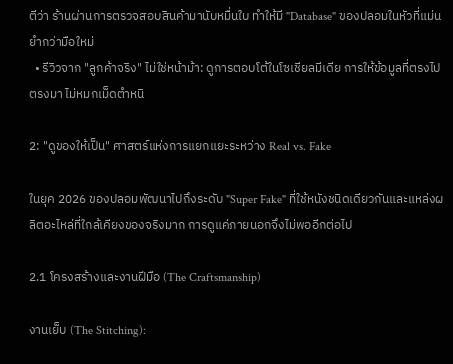ตีว่า ร้านผ่านการตรวจสอบสินค้ามานับหมื่นใบ ทำให้มี "Database" ของปลอมในหัวที่แม่นยำกว่ามือใหม่
  • รีวิวจาก "ลูกค้าจริง" ไม่ใช่หน้าม้า: ดูการตอบโต้ในโซเชียลมีเดีย การให้ข้อมูลที่ตรงไปตรงมา ไม่หมกเม็ดตำหนิ

2: "ดูของให้เป็น" ศาสตร์แห่งการแยกแยะระหว่าง Real vs. Fake

ในยุค 2026 ของปลอมพัฒนาไปถึงระดับ "Super Fake" ที่ใช้หนังชนิดเดียวกันและแหล่งผลิตอะไหล่ที่ใกล้เคียงของจริงมาก การดูแค่ภายนอกจึงไม่พออีกต่อไป

2.1 โครงสร้างและงานฝีมือ (The Craftsmanship)

งานเย็บ (The Stitching):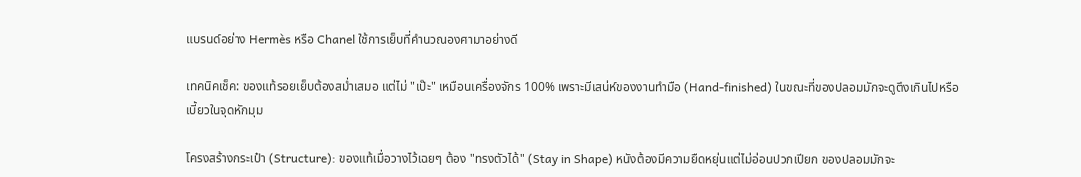แบรนด์อย่าง Hermès หรือ Chanel ใช้การเย็บที่คำนวณองศามาอย่างดี

เทคนิคเช็ค: ของแท้รอยเย็บต้องสม่ำเสมอ แต่ไม่ "เป๊ะ" เหมือนเครื่องจักร 100% เพราะมีเสน่ห์ของงานทำมือ (Hand-finished) ในขณะที่ของปลอมมักจะดูตึงเกินไปหรือเบี้ยวในจุดหักมุม

โครงสร้างกระเป๋า (Structure): ของแท้เมื่อวางไว้เฉยๆ ต้อง "ทรงตัวได้" (Stay in Shape) หนังต้องมีความยืดหยุ่นแต่ไม่อ่อนปวกเปียก ของปลอมมักจะ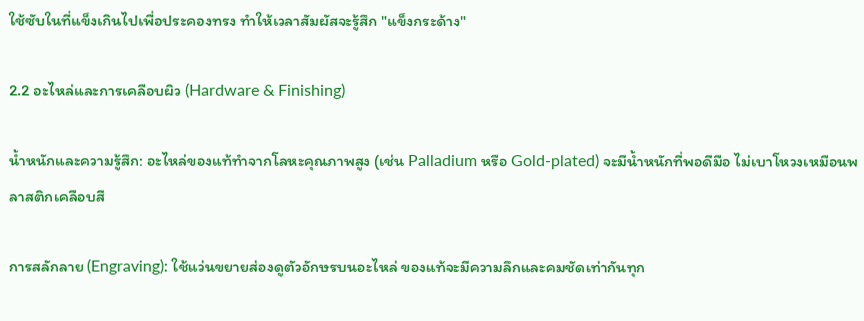ใช้ซับในที่แข็งเกินไปเพื่อประคองทรง ทำให้เวลาสัมผัสจะรู้สึก "แข็งกระด้าง"

2.2 อะไหล่และการเคลือบผิว (Hardware & Finishing)

น้ำหนักและความรู้สึก: อะไหล่ของแท้ทำจากโลหะคุณภาพสูง (เช่น Palladium หรือ Gold-plated) จะมีน้ำหนักที่พอดีมือ ไม่เบาโหวงเหมือนพลาสติกเคลือบสี

การสลักลาย (Engraving): ใช้แว่นขยายส่องดูตัวอักษรบนอะไหล่ ของแท้จะมีความลึกและคมชัดเท่ากันทุก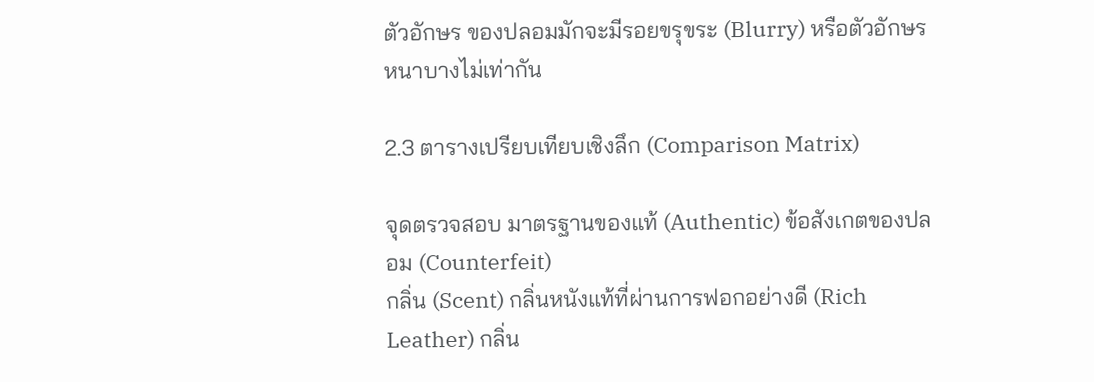ตัวอักษร ของปลอมมักจะมีรอยขรุขระ (Blurry) หรือตัวอักษรหนาบางไม่เท่ากัน

2.3 ตารางเปรียบเทียบเชิงลึก (Comparison Matrix)

จุดตรวจสอบ มาตรฐานของแท้ (Authentic) ข้อสังเกตของปลอม (Counterfeit)
กลิ่น (Scent) กลิ่นหนังแท้ที่ผ่านการฟอกอย่างดี (Rich Leather) กลิ่น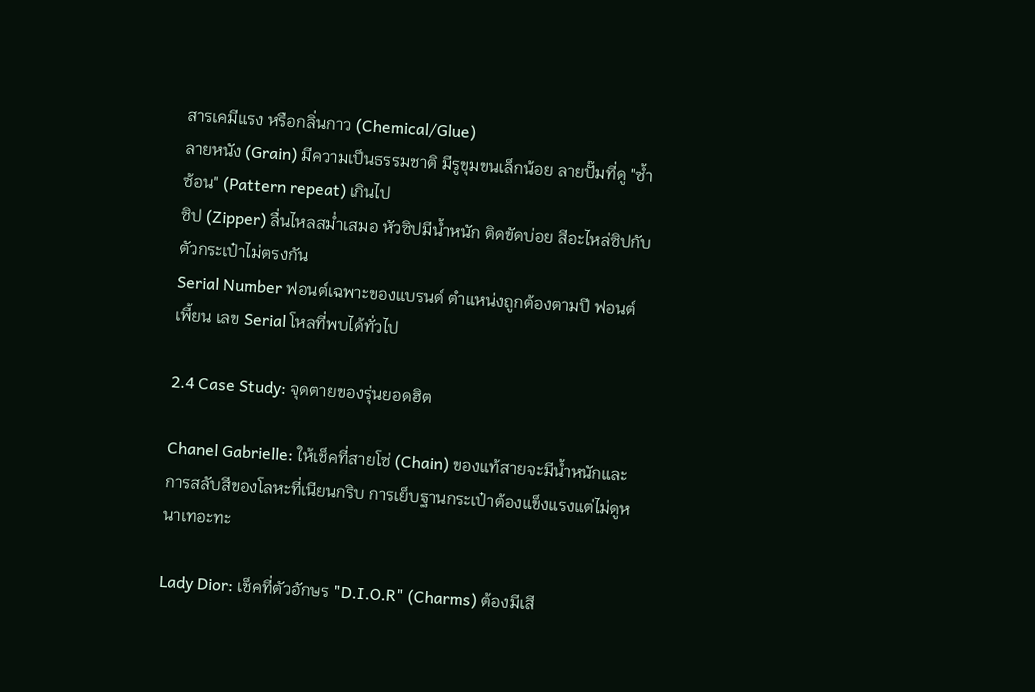สารเคมีแรง หรือกลิ่นกาว (Chemical/Glue)
ลายหนัง (Grain) มีความเป็นธรรมชาติ มีรูขุมขนเล็กน้อย ลายปั๊มที่ดู "ซ้ำซ้อน" (Pattern repeat) เกินไป
ซิป (Zipper) ลื่นไหลสม่ำเสมอ หัวซิปมีน้ำหนัก ติดขัดบ่อย สีอะไหล่ซิปกับตัวกระเป๋าไม่ตรงกัน
Serial Number ฟอนต์เฉพาะของแบรนด์ ตำแหน่งถูกต้องตามปี ฟอนต์เพี้ยน เลข Serial โหลที่พบได้ทั่วไป

2.4 Case Study: จุดตายของรุ่นยอดฮิต

Chanel Gabrielle: ให้เช็คที่สายโซ่ (Chain) ของแท้สายจะมีน้ำหนักและการสลับสีของโลหะที่เนียนกริบ การเย็บฐานกระเป๋าต้องแข็งแรงแต่ไม่ดูหนาเทอะทะ

Lady Dior: เช็คที่ตัวอักษร "D.I.O.R" (Charms) ต้องมีเสี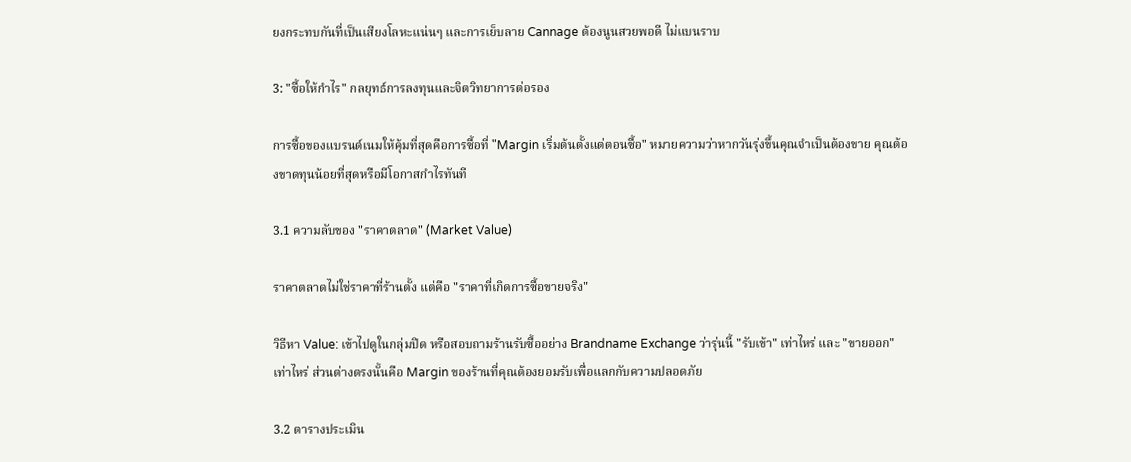ยงกระทบกันที่เป็นเสียงโลหะแน่นๆ และการเย็บลาย Cannage ต้องนูนสวยพอดี ไม่แบนราบ

3: "ซื้อให้กำไร" กลยุทธ์การลงทุนและจิตวิทยาการต่อรอง

การซื้อของแบรนด์เนมให้คุ้มที่สุดคือการซื้อที่ "Margin เริ่มต้นตั้งแต่ตอนซื้อ" หมายความว่าหากวันรุ่งขึ้นคุณจำเป็นต้องขาย คุณต้องขาดทุนน้อยที่สุดหรือมีโอกาสกำไรทันที

3.1 ความลับของ "ราคาตลาด" (Market Value)

ราคาตลาดไม่ใช่ราคาที่ร้านตั้ง แต่คือ "ราคาที่เกิดการซื้อขายจริง"

วิธีหา Value: เข้าไปดูในกลุ่มปิด หรือสอบถามร้านรับซื้ออย่าง Brandname Exchange ว่ารุ่นนี้ "รับเข้า" เท่าไหร่ และ "ขายออก" เท่าไหร่ ส่วนต่างตรงนั้นคือ Margin ของร้านที่คุณต้องยอมรับเพื่อแลกกับความปลอดภัย

3.2 ตารางประเมิน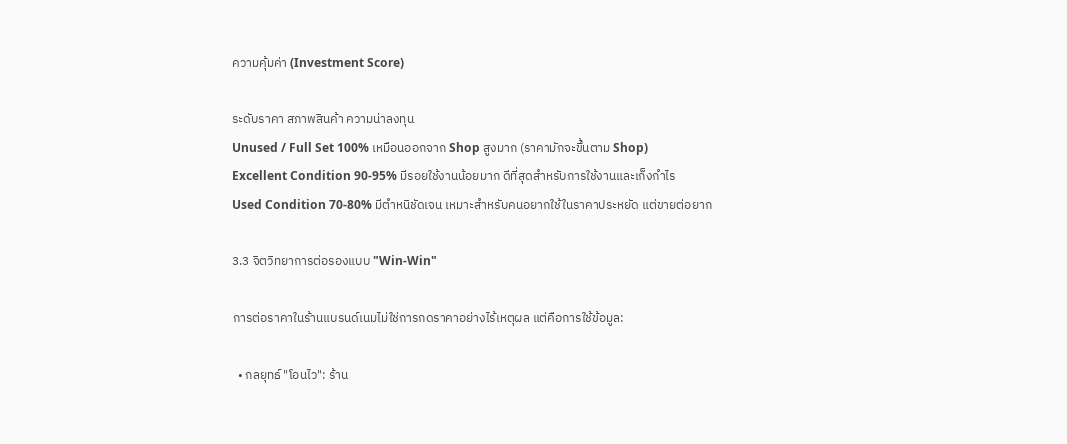ความคุ้มค่า (Investment Score)

ระดับราคา สภาพสินค้า ความน่าลงทุน
Unused / Full Set 100% เหมือนออกจาก Shop สูงมาก (ราคามักจะขึ้นตาม Shop)
Excellent Condition 90-95% มีรอยใช้งานน้อยมาก ดีที่สุดสำหรับการใช้งานและเก็งกำไร
Used Condition 70-80% มีตำหนิชัดเจน เหมาะสำหรับคนอยากใช้ในราคาประหยัด แต่ขายต่อยาก

3.3 จิตวิทยาการต่อรองแบบ "Win-Win"

การต่อราคาในร้านแบรนด์เนมไม่ใช่การกดราคาอย่างไร้เหตุผล แต่คือการใช้ข้อมูล:

  • กลยุทธ์ "โอนไว": ร้าน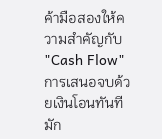ค้ามือสองให้ความสำคัญกับ "Cash Flow" การเสนอจบด้วยเงินโอนทันทีมัก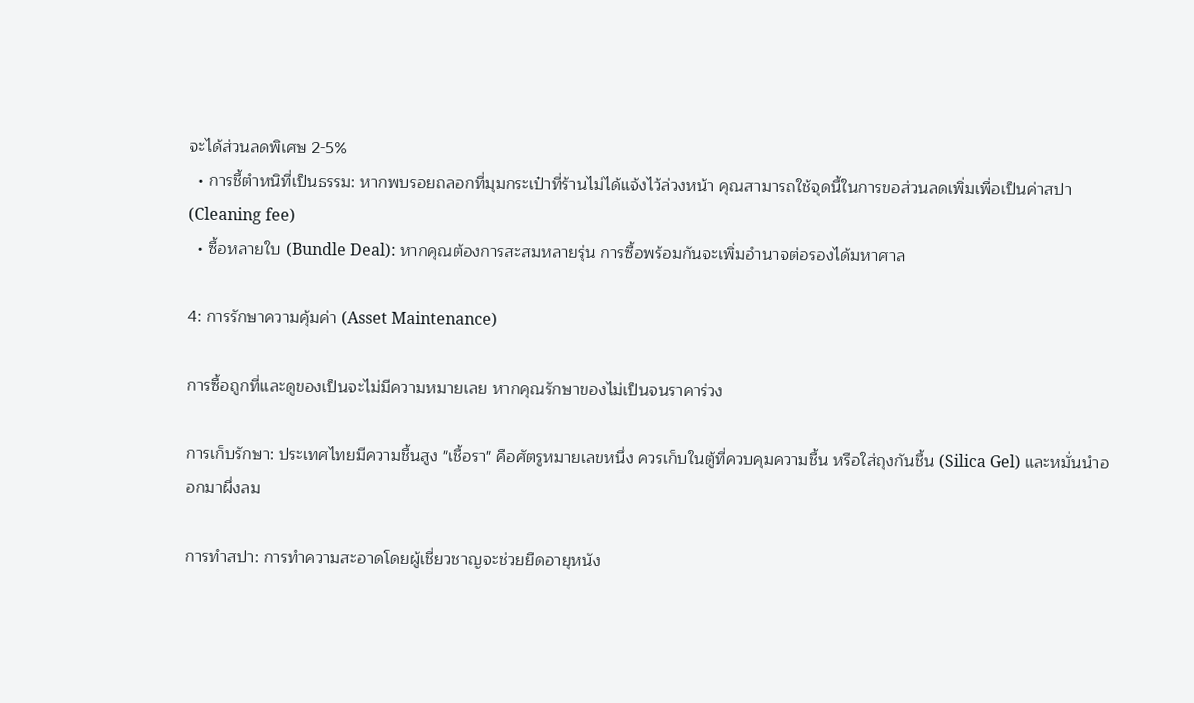จะได้ส่วนลดพิเศษ 2-5%
  • การชี้ตำหนิที่เป็นธรรม: หากพบรอยถลอกที่มุมกระเป๋าที่ร้านไม่ได้แจ้งไว้ล่วงหน้า คุณสามารถใช้จุดนี้ในการขอส่วนลดเพิ่มเพื่อเป็นค่าสปา (Cleaning fee)
  • ซื้อหลายใบ (Bundle Deal): หากคุณต้องการสะสมหลายรุ่น การซื้อพร้อมกันจะเพิ่มอำนาจต่อรองได้มหาศาล

4: การรักษาความคุ้มค่า (Asset Maintenance)

การซื้อถูกที่และดูของเป็นจะไม่มีความหมายเลย หากคุณรักษาของไม่เป็นจนราคาร่วง

การเก็บรักษา: ประเทศไทยมีความชื้นสูง "เชื้อรา" คือศัตรูหมายเลขหนึ่ง ควรเก็บในตู้ที่ควบคุมความชื้น หรือใส่ถุงกันชื้น (Silica Gel) และหมั่นนำออกมาผึ่งลม

การทำสปา: การทำความสะอาดโดยผู้เชี่ยวชาญจะช่วยยืดอายุหนัง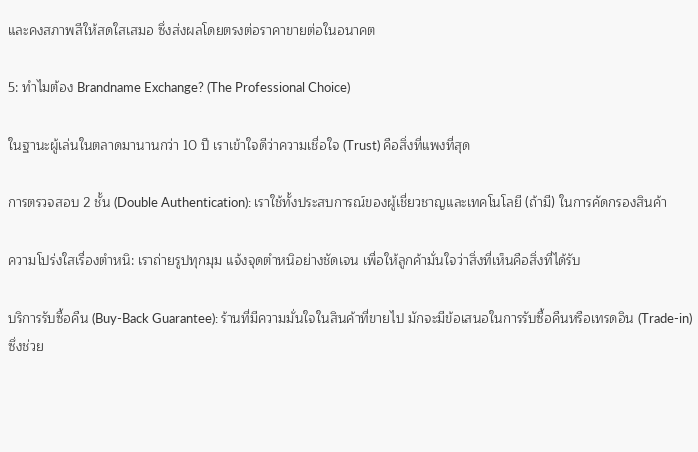และคงสภาพสีให้สดใสเสมอ ซึ่งส่งผลโดยตรงต่อราคาขายต่อในอนาคต

5: ทำไมต้อง Brandname Exchange? (The Professional Choice)

ในฐานะผู้เล่นในตลาดมานานกว่า 10 ปี เราเข้าใจดีว่าความเชื่อใจ (Trust) คือสิ่งที่แพงที่สุด

การตรวจสอบ 2 ชั้น (Double Authentication): เราใช้ทั้งประสบการณ์ของผู้เชี่ยวชาญและเทคโนโลยี (ถ้ามี) ในการคัดกรองสินค้า

ความโปร่งใสเรื่องตำหนิ: เราถ่ายรูปทุกมุม แจ้งจุดตำหนิอย่างชัดเจน เพื่อให้ลูกค้ามั่นใจว่าสิ่งที่เห็นคือสิ่งที่ได้รับ

บริการรับซื้อคืน (Buy-Back Guarantee): ร้านที่มีความมั่นใจในสินค้าที่ขายไป มักจะมีข้อเสนอในการรับซื้อคืนหรือเทรดอิน (Trade-in) ซึ่งช่วย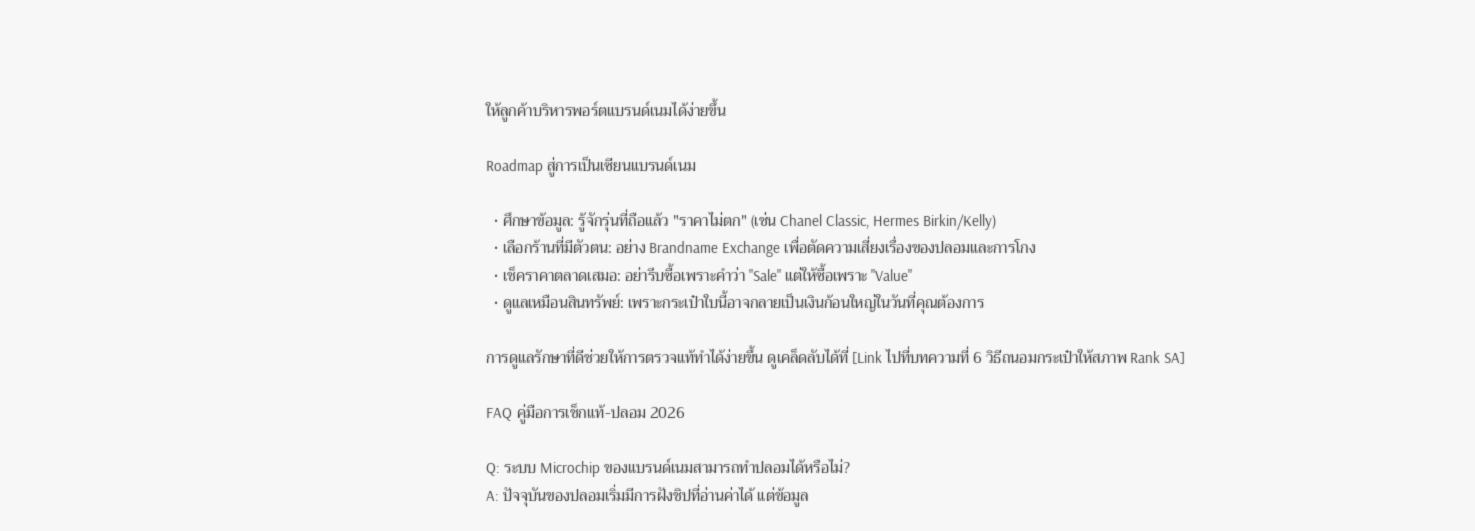ให้ลูกค้าบริหารพอร์ตแบรนด์เนมได้ง่ายขึ้น

Roadmap สู่การเป็นเซียนแบรนด์เนม

  • ศึกษาข้อมูล: รู้จักรุ่นที่ถือแล้ว "ราคาไม่ตก" (เช่น Chanel Classic, Hermes Birkin/Kelly)
  • เลือกร้านที่มีตัวตน: อย่าง Brandname Exchange เพื่อตัดความเสี่ยงเรื่องของปลอมและการโกง
  • เช็คราคาตลาดเสมอ: อย่ารีบซื้อเพราะคำว่า "Sale" แต่ให้ซื้อเพราะ "Value"
  • ดูแลเหมือนสินทรัพย์: เพราะกระเป๋าใบนี้อาจกลายเป็นเงินก้อนใหญ่ในวันที่คุณต้องการ

การดูแลรักษาที่ดีช่วยให้การตรวจแท้ทำได้ง่ายขึ้น ดูเคล็ดลับได้ที่ [Link ไปที่บทความที่ 6 วิธีถนอมกระเป๋าให้สภาพ Rank SA]

FAQ คู่มือการเช็กแท้-ปลอม 2026

Q: ระบบ Microchip ของแบรนด์เนมสามารถทำปลอมได้หรือไม่?
A: ปัจจุบันของปลอมเริ่มมีการฝังชิปที่อ่านค่าได้ แต่ข้อมูล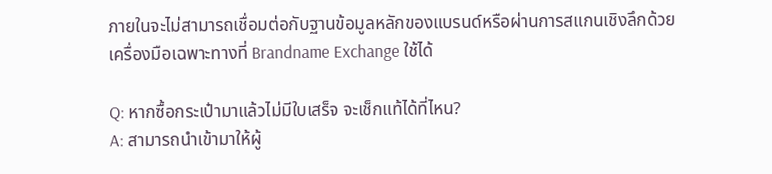ภายในจะไม่สามารถเชื่อมต่อกับฐานข้อมูลหลักของแบรนด์หรือผ่านการสแกนเชิงลึกด้วยเครื่องมือเฉพาะทางที่ Brandname Exchange ใช้ได้

Q: หากซื้อกระเป๋ามาแล้วไม่มีใบเสร็จ จะเช็กแท้ได้ที่ไหน?
A: สามารถนำเข้ามาให้ผู้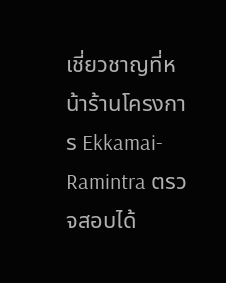เชี่ยวชาญที่หน้าร้านโครงการ Ekkamai-Ramintra ตรวจสอบได้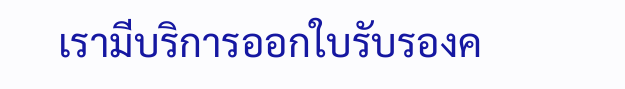เรามีบริการออกใบรับรองค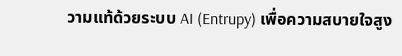วามแท้ด้วยระบบ AI (Entrupy) เพื่อความสบายใจสูง